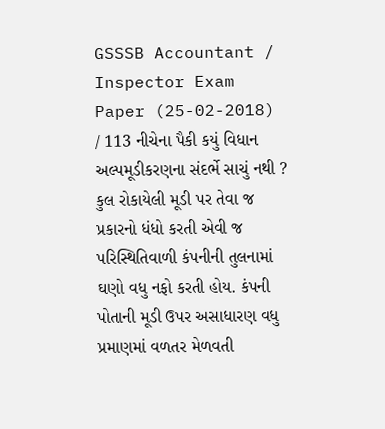GSSSB Accountant / Inspector Exam Paper (25-02-2018) / 113 નીચેના પૈકી કયું વિધાન અલ્પમૂડીકરણના સંદર્ભે સાચું નથી ? કુલ રોકાયેલી મૂડી પર તેવા જ પ્રકારનો ધંધો કરતી એવી જ પરિસ્થિતિવાળી કંપનીની તુલનામાં ઘણો વધુ નફો કરતી હોય. કંપની પોતાની મૂડી ઉપર અસાધારણ વધુ પ્રમાણમાં વળતર મેળવતી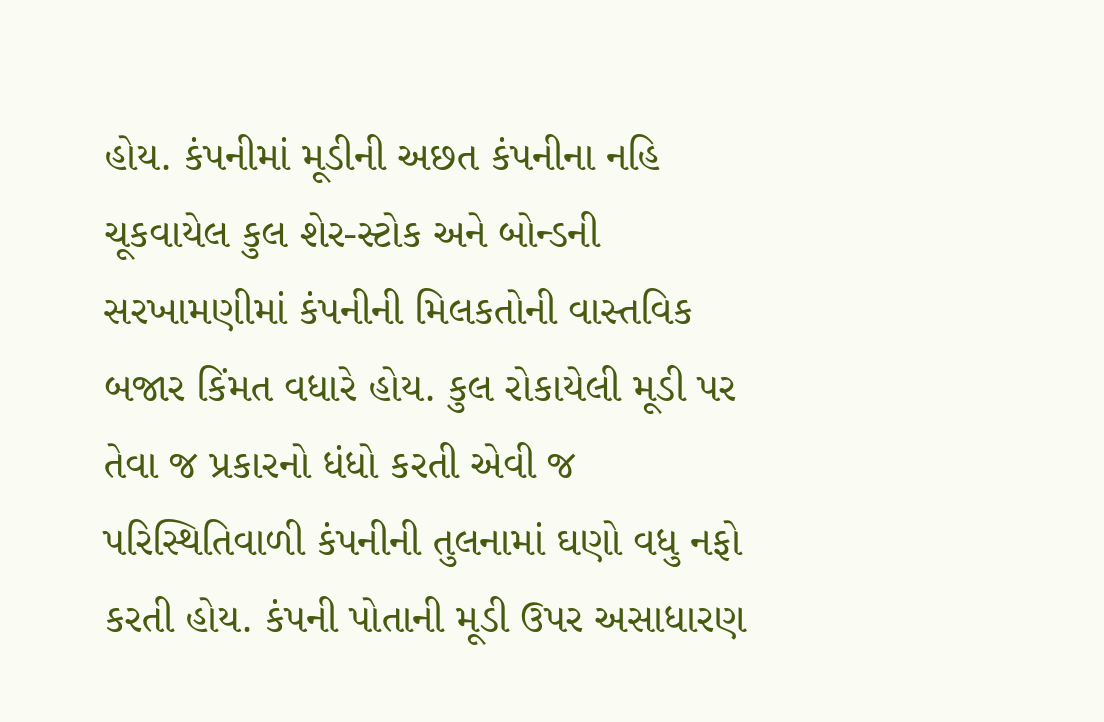હોય. કંપનીમાં મૂડીની અછત કંપનીના નહિ ચૂકવાયેલ કુલ શેર-સ્ટોક અને બોન્ડની સરખામણીમાં કંપનીની મિલકતોની વાસ્તવિક બજાર કિંમત વધારે હોય. કુલ રોકાયેલી મૂડી પર તેવા જ પ્રકારનો ધંધો કરતી એવી જ પરિસ્થિતિવાળી કંપનીની તુલનામાં ઘણો વધુ નફો કરતી હોય. કંપની પોતાની મૂડી ઉપર અસાધારણ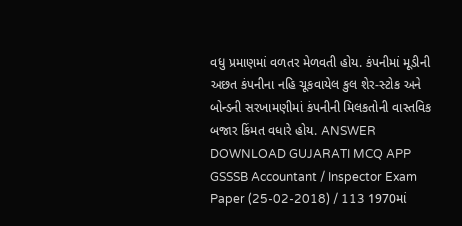વધુ પ્રમાણમાં વળતર મેળવતી હોય. કંપનીમાં મૂડીની અછત કંપનીના નહિ ચૂકવાયેલ કુલ શેર-સ્ટોક અને બોન્ડની સરખામણીમાં કંપનીની મિલકતોની વાસ્તવિક બજાર કિંમત વધારે હોય. ANSWER DOWNLOAD GUJARATI MCQ APP
GSSSB Accountant / Inspector Exam Paper (25-02-2018) / 113 1970માં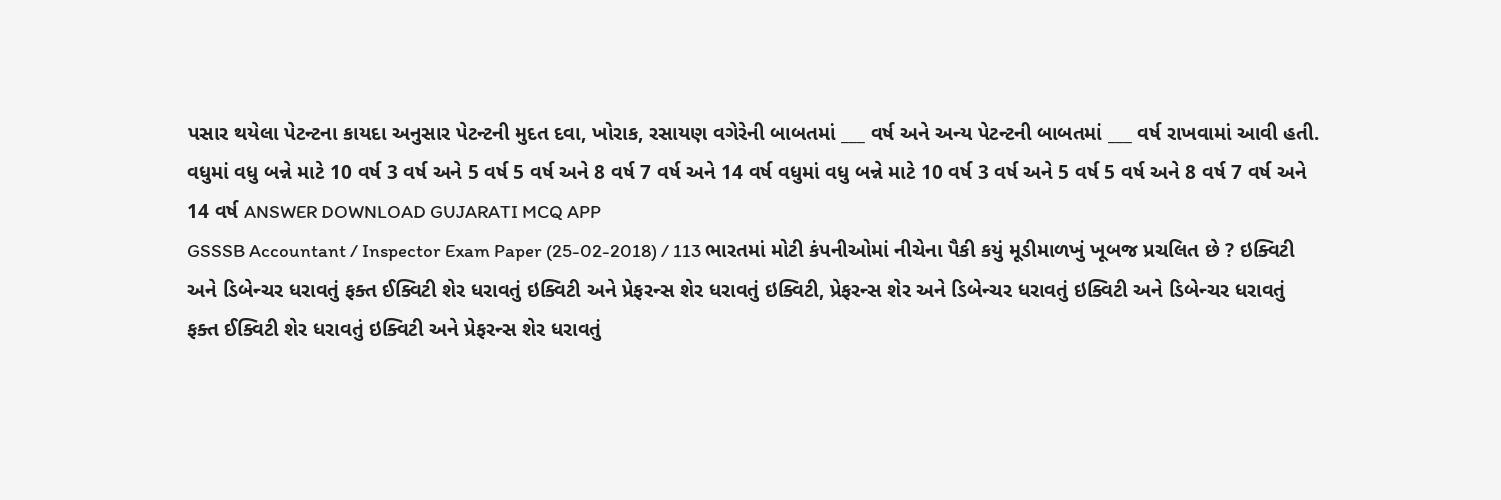પસાર થયેલા પેટન્ટના કાયદા અનુસાર પેટન્ટની મુદત દવા, ખોરાક, રસાયણ વગેરેની બાબતમાં ___ વર્ષ અને અન્ય પેટન્ટની બાબતમાં ___ વર્ષ રાખવામાં આવી હતી. વધુમાં વધુ બન્ને માટે 10 વર્ષ 3 વર્ષ અને 5 વર્ષ 5 વર્ષ અને 8 વર્ષ 7 વર્ષ અને 14 વર્ષ વધુમાં વધુ બન્ને માટે 10 વર્ષ 3 વર્ષ અને 5 વર્ષ 5 વર્ષ અને 8 વર્ષ 7 વર્ષ અને 14 વર્ષ ANSWER DOWNLOAD GUJARATI MCQ APP
GSSSB Accountant / Inspector Exam Paper (25-02-2018) / 113 ભારતમાં મોટી કંપનીઓમાં નીચેના પૈકી કયું મૂડીમાળખું ખૂબજ પ્રચલિત છે ? ઇક્વિટી અને ડિબેન્ચર ધરાવતું ફક્ત ઈક્વિટી શેર ધરાવતું ઇક્વિટી અને પ્રેફરન્સ શેર ધરાવતું ઇક્વિટી, પ્રેફરન્સ શેર અને ડિબેન્ચર ધરાવતું ઇક્વિટી અને ડિબેન્ચર ધરાવતું ફક્ત ઈક્વિટી શેર ધરાવતું ઇક્વિટી અને પ્રેફરન્સ શેર ધરાવતું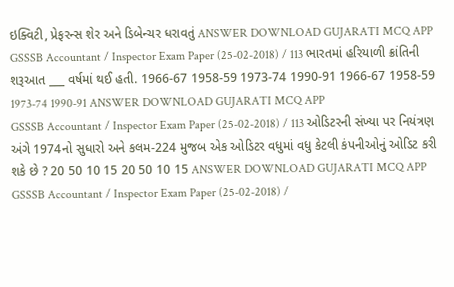ઇક્વિટી, પ્રેફરન્સ શેર અને ડિબેન્ચર ધરાવતું ANSWER DOWNLOAD GUJARATI MCQ APP
GSSSB Accountant / Inspector Exam Paper (25-02-2018) / 113 ભારતમાં હરિયાળી ક્રાંતિની શરૂઆત ___ વર્ષમાં થઈ હતી. 1966-67 1958-59 1973-74 1990-91 1966-67 1958-59 1973-74 1990-91 ANSWER DOWNLOAD GUJARATI MCQ APP
GSSSB Accountant / Inspector Exam Paper (25-02-2018) / 113 ઓડિટરની સંખ્યા પર નિયંત્રણ અંગે 1974નો સુધારો અને કલમ-224 મુજબ એક ઓડિટર વધુમાં વધુ કેટલી કંપનીઓનું ઓડિટ કરી શકે છે ? 20 50 10 15 20 50 10 15 ANSWER DOWNLOAD GUJARATI MCQ APP
GSSSB Accountant / Inspector Exam Paper (25-02-2018) /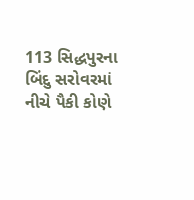113 સિદ્ધપુરના બિંદુ સરોવરમાં નીચે પૈકી કોણે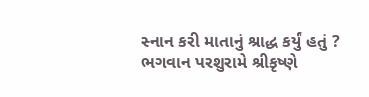સ્નાન કરી માતાનું શ્રાદ્ધ કર્યું હતું ? ભગવાન પરશુરામે શ્રીકૃષ્ણે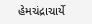હેમચંદ્રાચાર્યે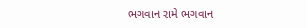ભગવાન રામે ભગવાન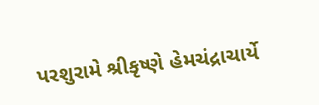પરશુરામે શ્રીકૃષ્ણે હેમચંદ્રાચાર્યે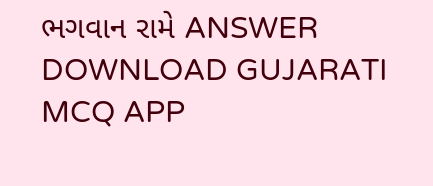ભગવાન રામે ANSWER DOWNLOAD GUJARATI MCQ APP